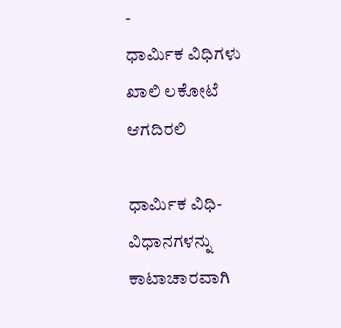-
ಧಾರ್ಮಿಕ ವಿಧಿಗಳು ಖಾಲಿ ಲಕೋಟೆ ಆಗದಿರಲಿ

ಧಾರ್ಮಿಕ ವಿಧಿ-ವಿಧಾನಗಳನ್ನು ಕಾಟಾಚಾರವಾಗಿ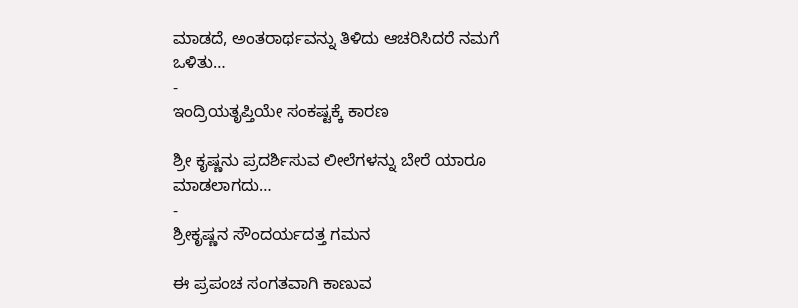ಮಾಡದೆ, ಅಂತರಾರ್ಥವನ್ನು ತಿಳಿದು ಆಚರಿಸಿದರೆ ನಮಗೆ ಒಳಿತು…
-
ಇಂದ್ರಿಯತೃಪ್ತಿಯೇ ಸಂಕಷ್ಟಕ್ಕೆ ಕಾರಣ

ಶ್ರೀ ಕೃಷ್ಣನು ಪ್ರದರ್ಶಿಸುವ ಲೀಲೆಗಳನ್ನು ಬೇರೆ ಯಾರೂ ಮಾಡಲಾಗದು…
-
ಶ್ರೀಕೃಷ್ಣನ ಸೌಂದರ್ಯದತ್ತ ಗಮನ

ಈ ಪ್ರಪಂಚ ಸಂಗತವಾಗಿ ಕಾಣುವ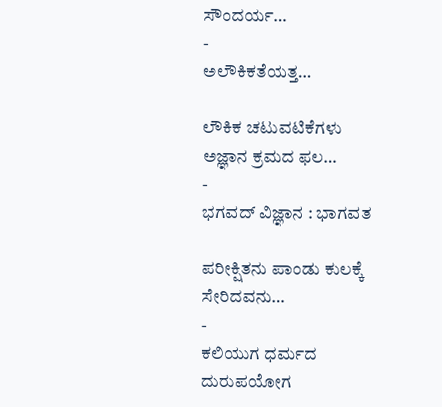ಸೌಂದರ್ಯ…
-
ಅಲೌಕಿಕತೆಯತ್ತ…

ಲೌಕಿಕ ಚಟುವಟಿಕೆಗಳು ಅಜ್ಞಾನ ಕ್ರಮದ ಫಲ…
-
ಭಗವದ್ ವಿಜ್ಞಾನ : ಭಾಗವತ

ಪರೀಕ್ಷಿತನು ಪಾಂಡು ಕುಲಕ್ಕೆ ಸೇರಿದವನು…
-
ಕಲಿಯುಗ ಧರ್ಮದ ದುರುಪಯೋಗ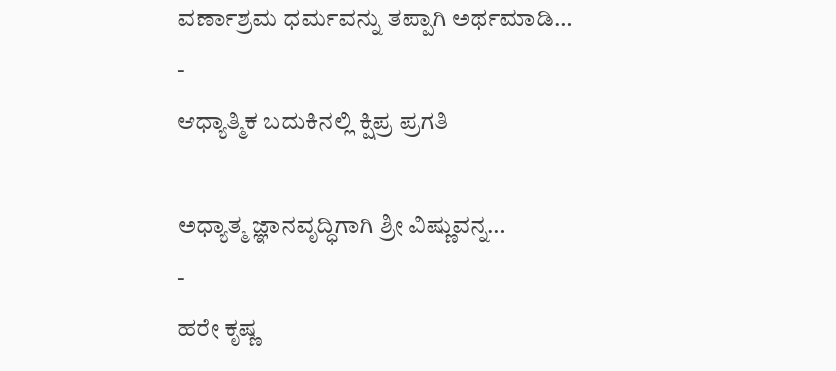ವರ್ಣಾಶ್ರಮ ಧರ್ಮವನ್ನು ತಪ್ಪಾಗಿ ಅರ್ಥಮಾಡಿ…
-
ಆಧ್ಯಾತ್ಮಿಕ ಬದುಕಿನಲ್ಲಿ ಕ್ಷಿಪ್ರ ಪ್ರಗತಿ

ಅಧ್ಯಾತ್ಮ ಜ್ಞಾನವೃದ್ಧಿಗಾಗಿ ಶ್ರೀ ವಿಷ್ಣುವನ್ನ…
-
ಹರೇ ಕೃಷ್ಣ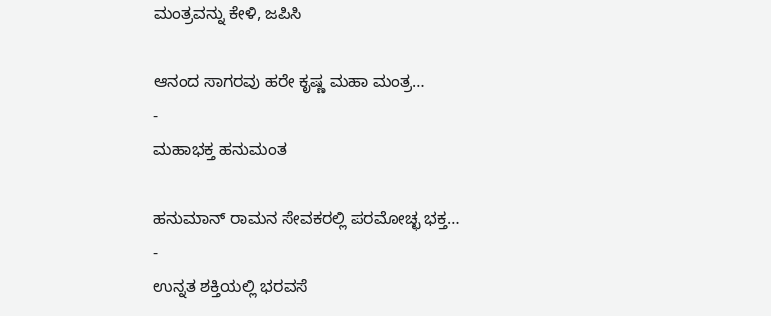ಮಂತ್ರವನ್ನು ಕೇಳಿ, ಜಪಿಸಿ

ಆನಂದ ಸಾಗರವು ಹರೇ ಕೃಷ್ಣ ಮಹಾ ಮಂತ್ರ…
-
ಮಹಾಭಕ್ತ ಹನುಮಂತ

ಹನುಮಾನ್ ರಾಮನ ಸೇವಕರಲ್ಲಿ ಪರಮೋಚ್ಛ ಭಕ್ತ…
-
ಉನ್ನತ ಶಕ್ತಿಯಲ್ಲಿ ಭರವಸೆ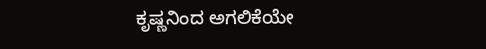ಕೃಷ್ಣನಿಂದ ಅಗಲಿಕೆಯೇ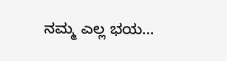ನಮ್ಮ ಎಲ್ಲ ಭಯ…